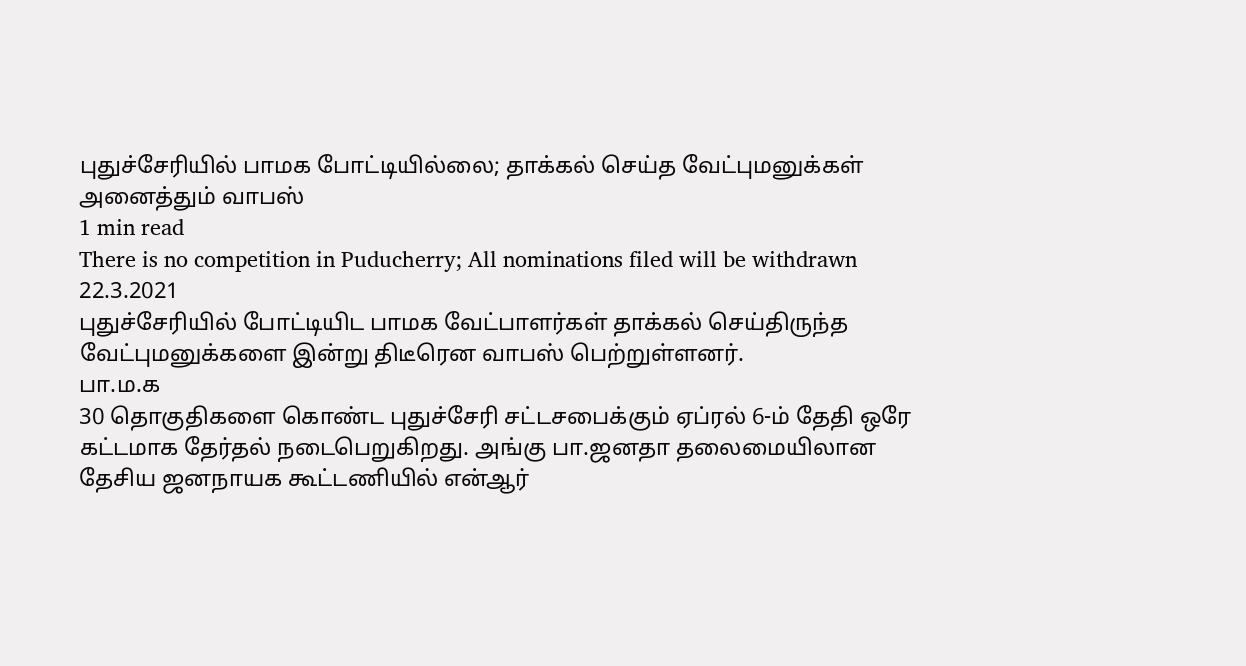புதுச்சேரியில் பாமக போட்டியில்லை; தாக்கல் செய்த வேட்புமனுக்கள் அனைத்தும் வாபஸ்
1 min read
There is no competition in Puducherry; All nominations filed will be withdrawn
22.3.2021
புதுச்சேரியில் போட்டியிட பாமக வேட்பாளர்கள் தாக்கல் செய்திருந்த வேட்புமனுக்களை இன்று திடீரென வாபஸ் பெற்றுள்ளனர்.
பா.ம.க
30 தொகுதிகளை கொண்ட புதுச்சேரி சட்டசபைக்கும் ஏப்ரல் 6-ம் தேதி ஒரே கட்டமாக தேர்தல் நடைபெறுகிறது. அங்கு பா.ஜனதா தலைமையிலான தேசிய ஜனநாயக கூட்டணியில் என்ஆர்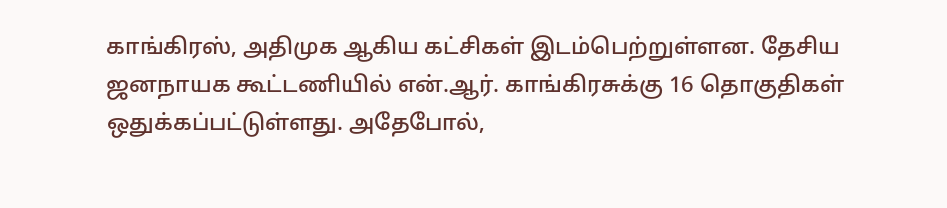காங்கிரஸ், அதிமுக ஆகிய கட்சிகள் இடம்பெற்றுள்ளன. தேசிய ஜனநாயக கூட்டணியில் என்.ஆர். காங்கிரசுக்கு 16 தொகுதிகள் ஒதுக்கப்பட்டுள்ளது. அதேபோல்,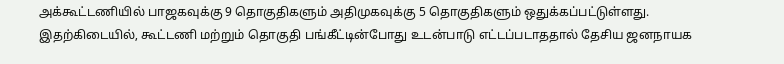அக்கூட்டணியில் பாஜகவுக்கு 9 தொகுதிகளும் அதிமுகவுக்கு 5 தொகுதிகளும் ஒதுக்கப்பட்டுள்ளது.
இதற்கிடையில், கூட்டணி மற்றும் தொகுதி பங்கீட்டின்போது உடன்பாடு எட்டப்படாததால் தேசிய ஜனநாயக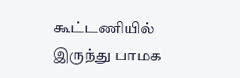கூட்டணியில் இருந்து பாமக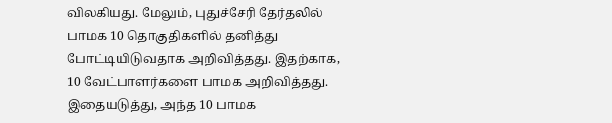விலகியது. மேலும், புதுச்சேரி தேர்தலில் பாமக 10 தொகுதிகளில் தனித்து போட்டியிடுவதாக அறிவித்தது. இதற்காக, 10 வேட்பாளர்களை பாமக அறிவித்தது. இதையடுத்து, அந்த 10 பாமக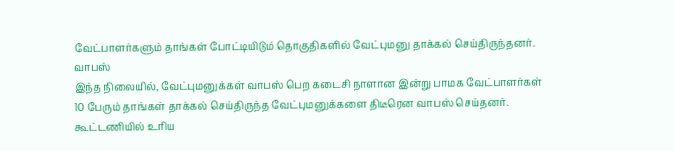வேட்பாளர்களும் தாங்கள் போட்டியிடும் தொகுதிகளில் வேட்புமனு தாக்கல் செய்திருந்தனர்.
வாபஸ்
இந்த நிலையில், வேட்புமனுக்கள் வாபஸ் பெற கடைசி நாளான இன்று பாமக வேட்பாளர்கள் 10 பேரும் தாங்கள் தாக்கல் செய்திருந்த வேட்புமனுக்களை திடீரென வாபஸ் செய்தனர். கூட்டணியில் உரிய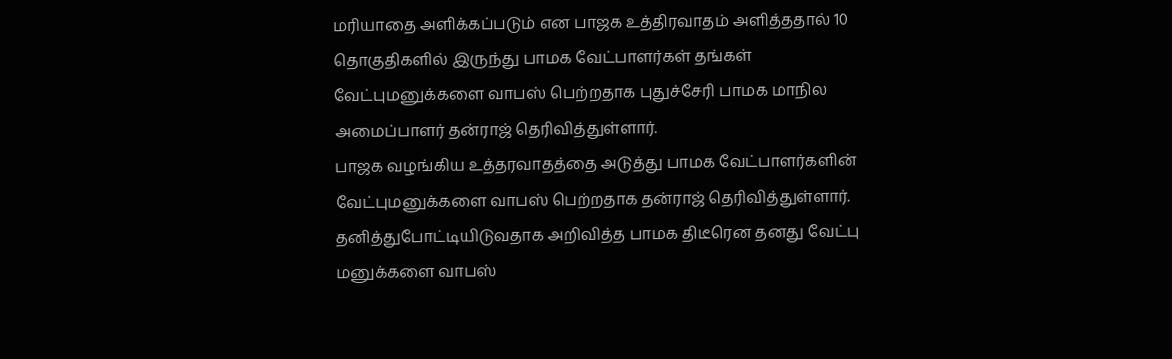மரியாதை அளிக்கப்படும் என பாஜக உத்திரவாதம் அளித்ததால் 10 தொகுதிகளில் இருந்து பாமக வேட்பாளர்கள் தங்கள் வேட்புமனுக்களை வாபஸ் பெற்றதாக புதுச்சேரி பாமக மாநில அமைப்பாளர் தன்ராஜ் தெரிவித்துள்ளார்.
பாஜக வழங்கிய உத்தரவாதத்தை அடுத்து பாமக வேட்பாளர்களின் வேட்புமனுக்களை வாபஸ் பெற்றதாக தன்ராஜ் தெரிவித்துள்ளார். தனித்துபோட்டியிடுவதாக அறிவித்த பாமக திடீரென தனது வேட்பு மனுக்களை வாபஸ்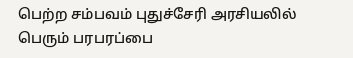பெற்ற சம்பவம் புதுச்சேரி அரசியலில் பெரும் பரபரப்பை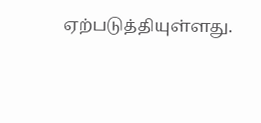ஏற்படுத்தியுள்ளது.